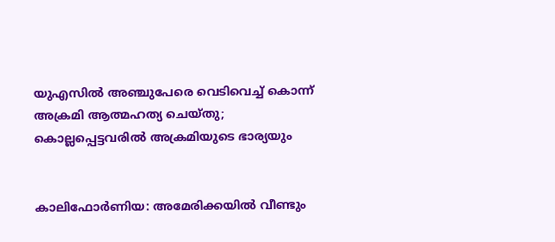യുഎസില്‍ അഞ്ചുപേരെ വെടിവെച്ച് കൊന്ന് അക്രമി ആത്മഹത്യ ചെയ്തു; കൊല്ലപ്പെട്ടവരില്‍ അക്രമിയുടെ ഭാര്യയും


കാലിഫോര്‍ണിയ: അമേരിക്കയില്‍ വീണ്ടും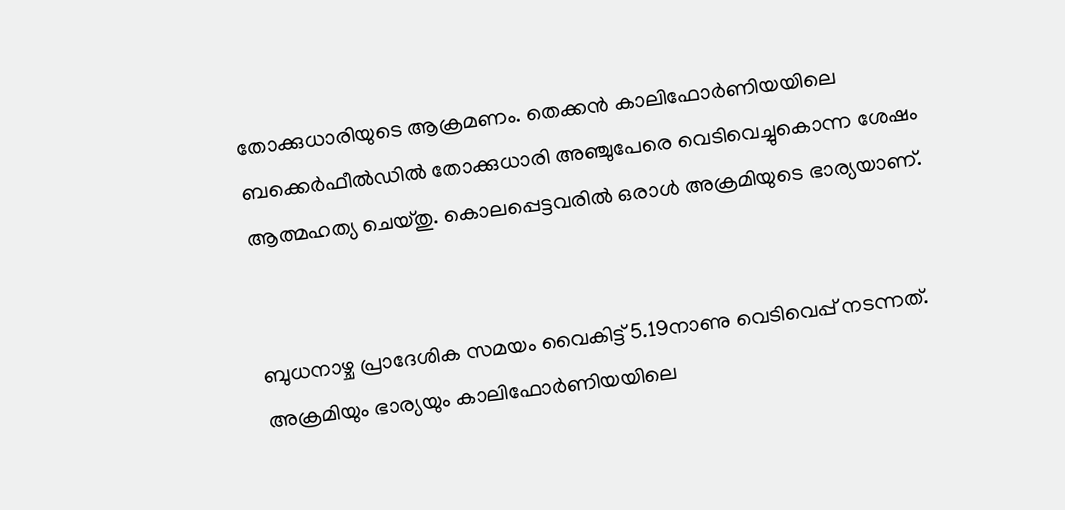തോക്കുധാരിയുടെ ആക്രമണം. തെക്കന്‍ കാലിഫോര്‍ണിയയിലെ ബക്കെര്‍ഫീല്‍ഡില്‍ തോക്കുധാരി അഞ്ചുപേരെ വെടിവെച്ചുകൊന്ന ശേഷം ആത്മഹത്യ ചെയ്തു. കൊലപ്പെട്ടവരില്‍ ഒരാള്‍ അക്രമിയുടെ ഭാര്യയാണ്.


ബുധനാഴ്ച പ്രാദേശിക സമയം വൈകിട്ട് 5.19നാണു വെടിവെപ്പ് നടന്നത്. അക്രമിയും ഭാര്യയും കാലിഫോര്‍ണിയയിലെ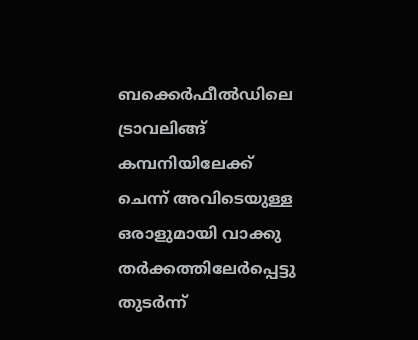ബക്കെര്‍ഫീല്‍ഡിലെ ട്രാവലിങ്ങ് കമ്പനിയിലേക്ക് ചെന്ന് അവിടെയുള്ള ഒരാളുമായി വാക്കു തര്‍ക്കത്തിലേര്‍പ്പെട്ടു തുടര്‍ന്ന്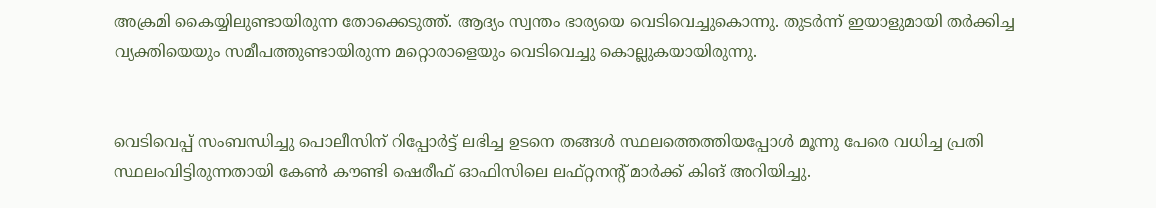അക്രമി കൈയ്യിലുണ്ടായിരുന്ന തോക്കെടുത്ത്. ആദ്യം സ്വന്തം ഭാര്യയെ വെടിവെച്ചുകൊന്നു. തുടര്‍ന്ന് ഇയാളുമായി തര്‍ക്കിച്ച വ്യക്തിയെയും സമീപത്തുണ്ടായിരുന്ന മറ്റൊരാളെയും വെടിവെച്ചു കൊല്ലുകയായിരുന്നു.


വെടിവെപ്പ് സംബന്ധിച്ചു പൊലീസിന് റിപ്പോര്‍ട്ട് ലഭിച്ച ഉടനെ തങ്ങള്‍ സ്ഥലത്തെത്തിയപ്പോള്‍ മൂന്നു പേരെ വധിച്ച പ്രതി സ്ഥലംവിട്ടിരുന്നതായി കേണ്‍ കൗണ്ടി ഷെരീഫ് ഓഫിസിലെ ലഫ്റ്റനന്റ് മാര്‍ക്ക് കിങ് അറിയിച്ചു.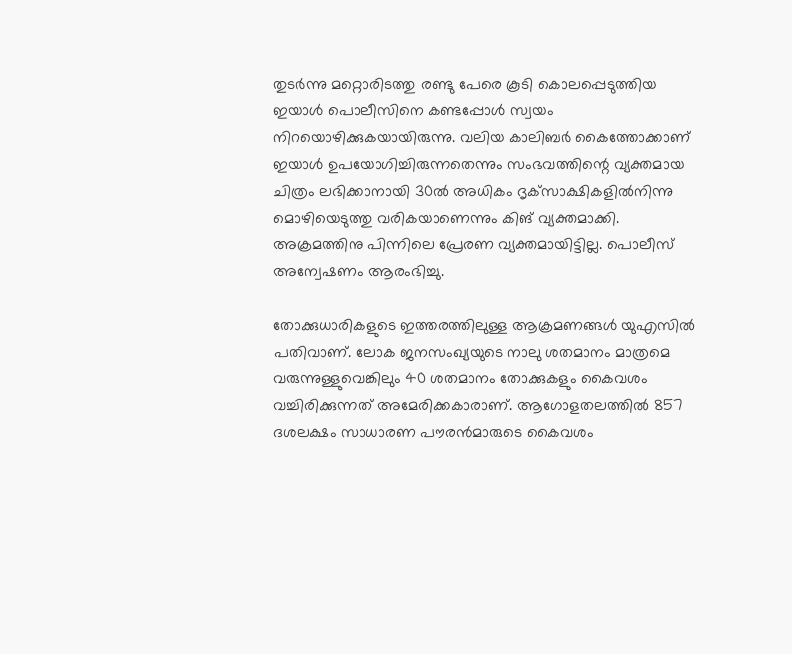തുടര്‍ന്നു മറ്റൊരിടത്തു രണ്ടു പേരെ കൂടി കൊലപ്പെടുത്തിയ ഇയാള്‍ പൊലീസിനെ കണ്ടപ്പോള്‍ സ്വയം നിറയൊഴിക്കുകയായിരുന്നു. വലിയ കാലിബര്‍ കൈത്തോക്കാണ് ഇയാള്‍ ഉപയോഗിച്ചിരുന്നതെന്നും സംഭവത്തിന്റെ വ്യക്തമായ ചിത്രം ലഭിക്കാനായി 30ല്‍ അധികം ദൃക്‌സാക്ഷികളില്‍നിന്നു മൊഴിയെടുത്തു വരികയാണെന്നും കിങ് വ്യക്തമാക്കി. അക്രമത്തിനു പിന്നിലെ പ്രേരണ വ്യക്തമായിട്ടില്ല. പൊലീസ് അന്വേഷണം ആരംഭിച്ചു.

തോക്കുധാരികളുടെ ഇത്തരത്തിലുള്ള ആക്രമണങ്ങള്‍ യുഎസില്‍ പതിവാണ്. ലോക ജനസംഖ്യയുടെ നാലു ശതമാനം മാത്രമെ വരുന്നുള്ളുവെങ്കിലും 40 ശതമാനം തോക്കുകളും കൈവശം വച്ചിരിക്കുന്നത് അമേരിക്കകാരാണ്. ആഗോളതലത്തില്‍ 857 ദശലക്ഷം സാധാരണ പൗരന്‍മാരുടെ കൈവശം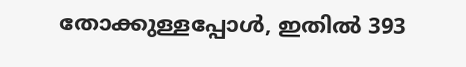തോക്കുള്ളപ്പോള്‍, ഇതില്‍ 393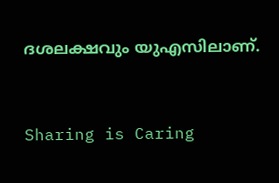ദശലക്ഷവും യുഎസിലാണ്.



Sharing is Caring